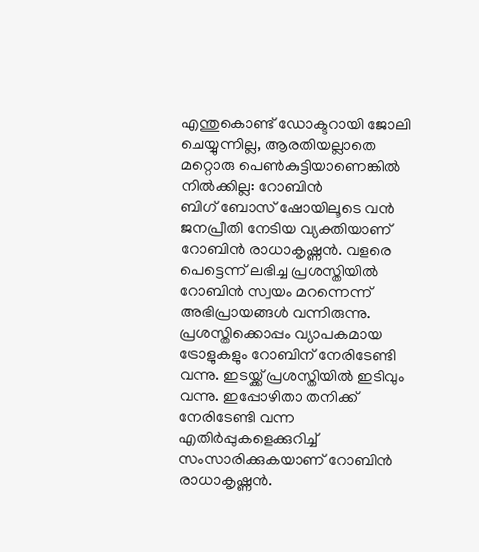എന്തുകൊണ്ട് ഡോക്ടറായി ജോലി ചെയ്യുന്നില്ല, ആരതിയല്ലാതെ മറ്റൊരു പെൺകുട്ടിയാണെങ്കിൽ നിൽക്കില്ല: റോബിൻ
ബിഗ് ബോസ് ഷോയിലൂടെ വൻ ജനപ്രീതി നേടിയ വ്യക്തിയാണ് റോബിൻ രാധാകൃഷ്ണൻ. വളരെ പെട്ടെന്ന് ലഭിച്ച പ്രശസ്തിയിൽ റോബിൻ സ്വയം മറന്നെന്ന് അഭിപ്രായങ്ങൾ വന്നിരുന്നു. പ്രശസ്തിക്കൊപ്പം വ്യാപകമായ ട്രോളുകളും റോബിന് നേരിടേണ്ടി വന്നു. ഇടയ്ക്ക് പ്രശസ്തിയിൽ ഇടിവും വന്നു. ഇപ്പോഴിതാ തനിക്ക് നേരിടേണ്ടി വന്ന എതിർപ്പുകളെക്കുറിച്ച് സംസാരിക്കുകയാണ് റോബിൻ രാധാകൃഷ്ണൻ.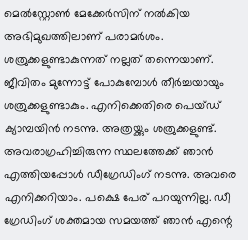മെൽസ്റ്റോൺ മേക്കേർസിന് നൽകിയ അഭിമുഖത്തിലാണ് പരാമർശം.
ശത്രുക്കളുണ്ടാകുന്നത് നല്ലത് തന്നെയാണ്. ജീവിതം മുന്നോട്ട് പോകുമ്പോൾ തീർച്ചയായും ശത്രുക്കളുണ്ടാകും. എനിക്കെതിരെ പെയ്ഡ് ക്യാമ്പയിൻ നടന്നു. അത്രയ്ക്കും ശത്രുക്കളുണ്ട്. അവരാഗ്രഹിച്ചിരുന്ന സ്ഥലത്തേക്ക് ഞാൻ എത്തിയപ്പോൾ ഡീഗ്രേഡിംഗ് നടന്നു. അവരെ എനിക്കറിയാം. പക്ഷെ പേര് പറയുന്നില്ല. ഡീ ഗ്രേഡിംഗ് ശക്തമായ സമയത്ത് ഞാൻ എന്റെ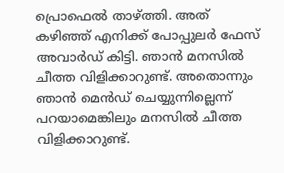പ്രൊഫെൽ താഴ്ത്തി. അത് കഴിഞ്ഞ് എനിക്ക് പോപ്പുലർ ഫേസ് അവാർഡ് കിട്ടി. ഞാൻ മനസിൽ ചീത്ത വിളിക്കാറുണ്ട്. അതൊന്നും ഞാൻ മെൻഡ് ചെയ്യുന്നില്ലെന്ന് പറയാമെങ്കിലും മനസിൽ ചീത്ത വിളിക്കാറുണ്ട്.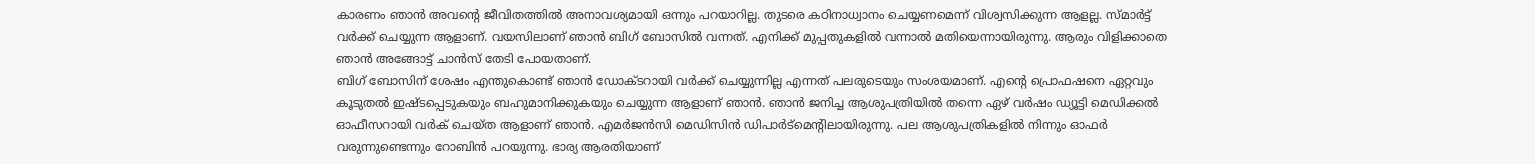കാരണം ഞാൻ അവന്റെ ജീവിതത്തിൽ അനാവശ്യമായി ഒന്നും പറയാറില്ല. തുടരെ കഠിനാധ്വാനം ചെയ്യണമെന്ന് വിശ്വസിക്കുന്ന ആളല്ല. സ്മാർട്ട് വർക്ക് ചെയ്യുന്ന ആളാണ്. വയസിലാണ് ഞാൻ ബിഗ് ബോസിൽ വന്നത്. എനിക്ക് മുപ്പതുകളിൽ വന്നാൽ മതിയെന്നായിരുന്നു. ആരും വിളിക്കാതെ ഞാൻ അങ്ങോട്ട് ചാൻസ് തേടി പോയതാണ്.
ബിഗ് ബോസിന് ശേഷം എന്തുകൊണ്ട് ഞാൻ ഡോക്ടറായി വർക്ക് ചെയ്യുന്നില്ല എന്നത് പലരുടെയും സംശയമാണ്. എന്റെ പ്രൊഫഷനെ ഏറ്റവും കൂടുതൽ ഇഷ്ടപ്പെടുകയും ബഹുമാനിക്കുകയും ചെയ്യുന്ന ആളാണ് ഞാൻ. ഞാൻ ജനിച്ച ആശുപത്രിയിൽ തന്നെ ഏഴ് വർഷം ഡ്യൂട്ടി മെഡിക്കൽ ഓഫീസറായി വർക് ചെയ്ത ആളാണ് ഞാൻ. എമർജൻസി മെഡിസിൻ ഡിപാർട്മെന്റിലായിരുന്നു. പല ആശുപത്രികളിൽ നിന്നും ഓഫർ വരുന്നുണ്ടെന്നും റോബിൻ പറയുന്നു. ഭാര്യ ആരതിയാണ്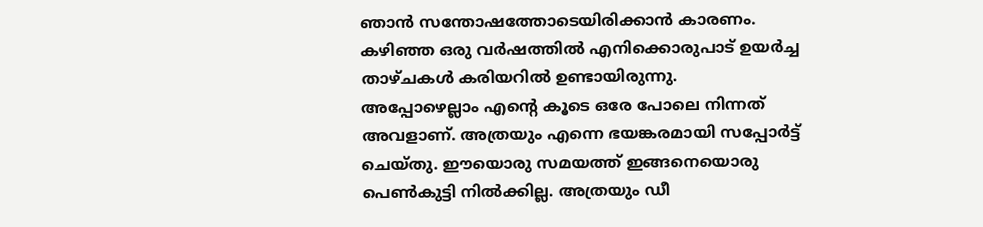ഞാൻ സന്തോഷത്തോടെയിരിക്കാൻ കാരണം. കഴിഞ്ഞ ഒരു വർഷത്തിൽ എനിക്കൊരുപാട് ഉയർച്ച താഴ്ചകൾ കരിയറിൽ ഉണ്ടായിരുന്നു.
അപ്പോഴെല്ലാം എന്റെ കൂടെ ഒരേ പോലെ നിന്നത് അവളാണ്. അത്രയും എന്നെ ഭയങ്കരമായി സപ്പോർട്ട് ചെയ്തു. ഈയൊരു സമയത്ത് ഇങ്ങനെയൊരു പെൺകുട്ടി നിൽക്കില്ല. അത്രയും ഡീ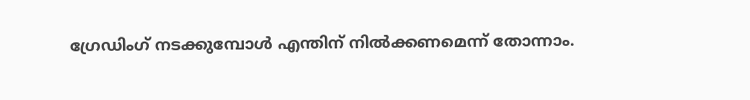ഗ്രേഡിംഗ് നടക്കുമ്പോൾ എന്തിന് നിൽക്കണമെന്ന് തോന്നാം.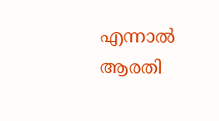എന്നാൽ ആരതി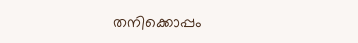തനിക്കൊപ്പം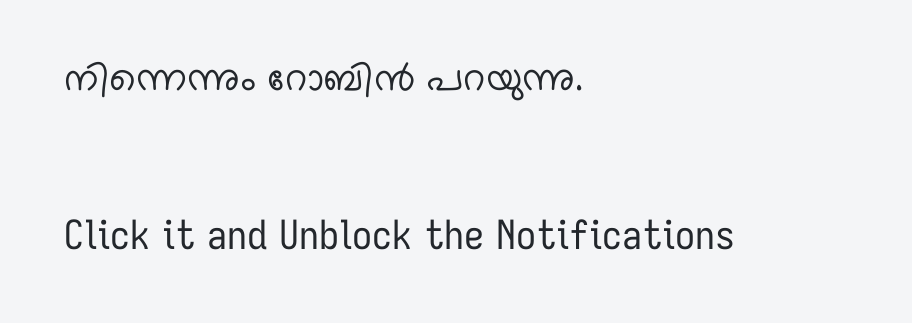നിന്നെന്നും റോബിൻ പറയുന്നു.


Click it and Unblock the Notifications